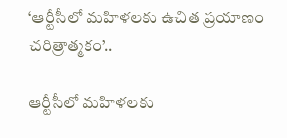‘ఆర్టీసీలో మహిళలకు ఉచిత ప్రయాణం చరిత్రాత్మకం’..

ఆర్టీసీలో మహిళలకు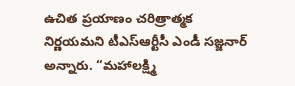ఉచిత ప్రయాణం చరిత్రాత్మక నిర్ణయమ‌ని టీఎస్‌ఆర్టీసీ ఎండీ సజ్జనార్ అన్నారు. “మహాలక్ష్మి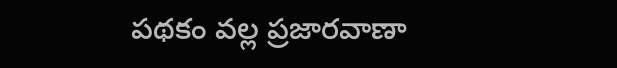పథకం వల్ల ప్రజారవాణా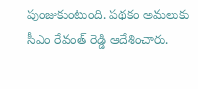పుంజుకుంటుంది. పథకం అమలుకు సీఎం రేవంత్ రెడ్డి ఆదేశించారు.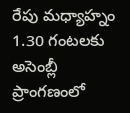రేపు మధ్యాహ్నం 1.30 గంటలకు అసెంబ్లీ ప్రాంగణంలో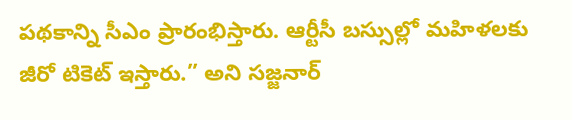పథకాన్ని సీఎం ప్రారంభిస్తారు. ఆర్టీసీ బస్సుల్లో మహిళలకు జీరో టికెట్‌ ఇస్తారు.” అని స‌జ్జ‌నార్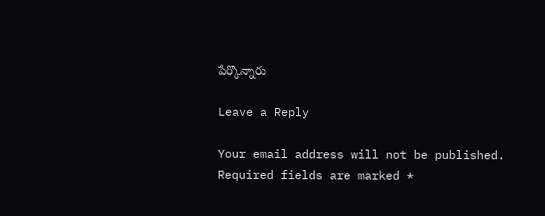పేర్కొన్నారు

Leave a Reply

Your email address will not be published. Required fields are marked *